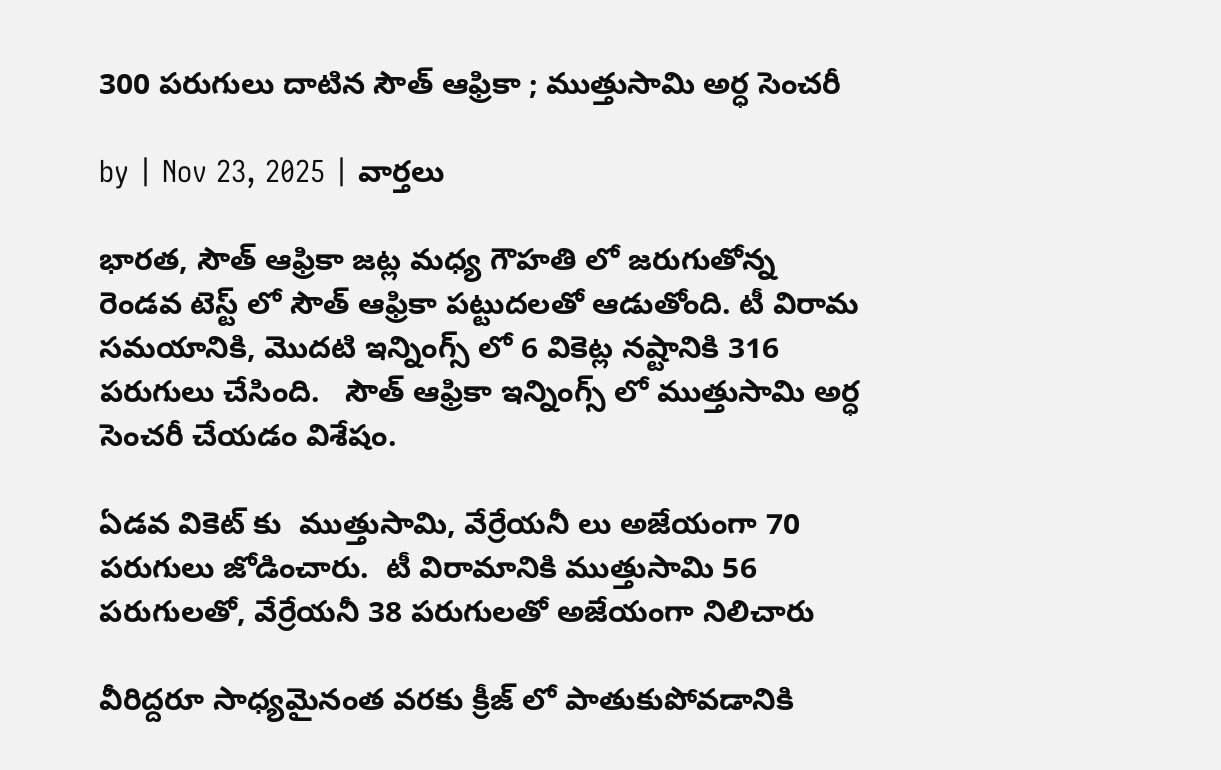300 పరుగులు దాటిన సౌత్ ఆఫ్రికా ; ముత్తుసామి అర్ధ సెంచరీ

by | Nov 23, 2025 | వార్తలు

భారత, సౌత్ ఆఫ్రికా జట్ల మధ్య గౌహతి లో జరుగుతోన్న రెండవ టెస్ట్ లో సౌత్ ఆఫ్రికా పట్టుదలతో ఆడుతోంది. టీ విరామ సమయానికి, మొదటి ఇన్నింగ్స్ లో 6 వికెట్ల నష్టానికి 316 పరుగులు చేసింది.   సౌత్ ఆఫ్రికా ఇన్నింగ్స్ లో ముత్తుసామి అర్ధ సెంచరీ చేయడం విశేషం.

ఏడవ వికెట్ కు  ముత్తుసామి, వేర్రేయనీ లు అజేయంగా 70 పరుగులు జోడించారు.  టీ విరామానికి ముత్తుసామి 56 పరుగులతో, వేర్రేయనీ 38 పరుగులతో అజేయంగా నిలిచారు

వీరిద్దరూ సాధ్యమైనంత వరకు క్రీజ్ లో పాతుకుపోవడానికి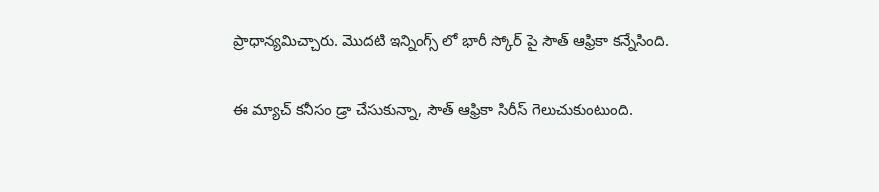ప్రాధాన్యమిచ్చారు. మొదటి ఇన్నింగ్స్ లో భారీ స్కోర్ పై సౌత్ ఆఫ్రికా కన్నేసింది.

ఈ మ్యాచ్ కనీసం డ్రా చేసుకున్నా, సౌత్ ఆఫ్రికా సిరీస్ గెలుచుకుంటుంది.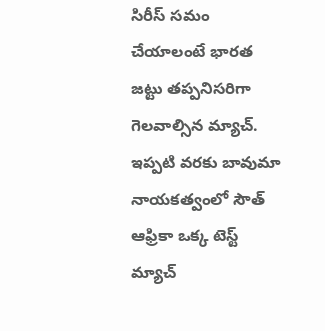సిరీస్ సమం చేయాలంటే భారత జట్టు తప్పనిసరిగా గెలవాల్సిన మ్యాచ్.  ఇప్పటి వరకు బావుమా నాయకత్వంలో సౌత్ ఆఫ్రికా ఒక్క టెస్ట్ మ్యాచ్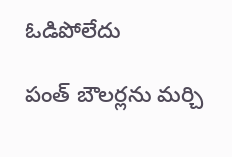ఓడిపోలేదు

పంత్ బౌలర్లను మర్చి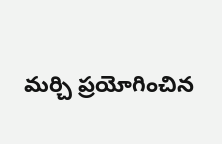మర్చి ప్రయోగించిన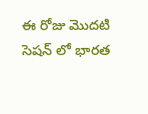ఈ రోజు మొదటి సెషన్ లో భారత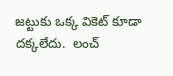జట్టుకు ఒక్క వికెట్ కూడా దక్కలేదు.  లంచ్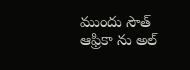ముందు సౌత్ ఆఫ్రికా ను అల్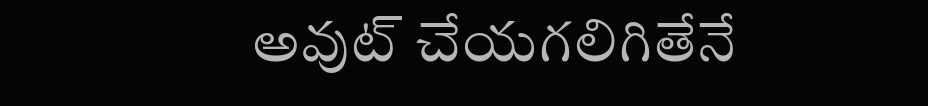అవుట్ చేయగలిగితేనే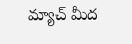మ్యాచ్ మీద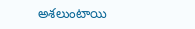అశలుంటాయి